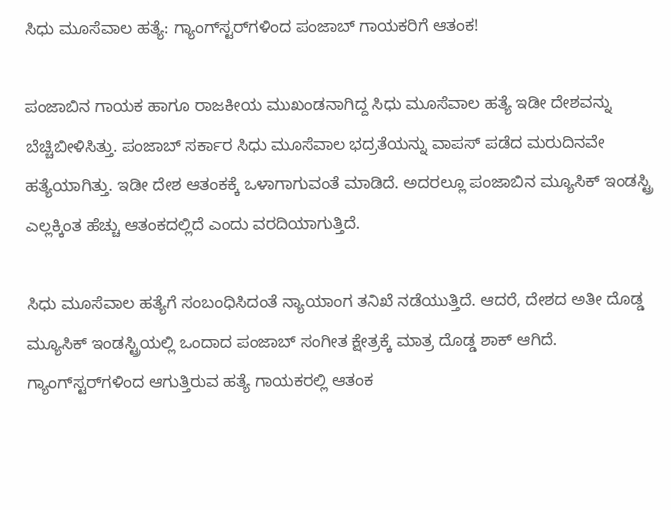ಸಿಧು ಮೂಸೆವಾಲ ಹತ್ಯೆ: ಗ್ಯಾಂಗ್‌ಸ್ಟರ್‌ಗಳಿಂದ ಪಂಜಾಬ್‌ ಗಾಯಕರಿಗೆ ಆತಂಕ!

ಪಂಜಾಬಿನ ಗಾಯಕ ಹಾಗೂ ರಾಜಕೀಯ ಮುಖಂಡನಾಗಿದ್ದ ಸಿಧು ಮೂಸೆವಾಲ ಹತ್ಯೆ ಇಡೀ ದೇಶವನ್ನು ಬೆಚ್ಚಿಬೀಳಿಸಿತ್ತು. ಪಂಜಾಬ್ ಸರ್ಕಾರ ಸಿಧು ಮೂಸೆವಾಲ ಭದ್ರತೆಯನ್ನು ವಾಪಸ್ ಪಡೆದ ಮರುದಿನವೇ ಹತ್ಯೆಯಾಗಿತ್ತು. ಇಡೀ ದೇಶ ಆತಂಕಕ್ಕೆ ಒಳಾಗಾಗುವಂತೆ ಮಾಡಿದೆ. ಅದರಲ್ಲೂ ಪಂಜಾಬಿನ ಮ್ಯೂಸಿಕ್ ಇಂಡಸ್ಟ್ರಿ ಎಲ್ಲಕ್ಕಿಂತ ಹೆಚ್ಚು ಆತಂಕದಲ್ಲಿದೆ ಎಂದು ವರದಿಯಾಗುತ್ತಿದೆ.

ಸಿಧು ಮೂಸೆವಾಲ ಹತ್ಯೆಗೆ ಸಂಬಂಧಿಸಿದಂತೆ ನ್ಯಾಯಾಂಗ ತನಿಖೆ ನಡೆಯುತ್ತಿದೆ. ಆದರೆ, ದೇಶದ ಅತೀ ದೊಡ್ಡ ಮ್ಯೂಸಿಕ್ ಇಂಡಸ್ಟ್ರಿಯಲ್ಲಿ ಒಂದಾದ ಪಂಜಾಬ್ ಸಂಗೀತ ಕ್ಷೇತ್ರಕ್ಕೆ ಮಾತ್ರ ದೊಡ್ಡ ಶಾಕ್ ಆಗಿದೆ. ಗ್ಯಾಂಗ್‌ಸ್ಟರ್‌ಗಳಿಂದ ಆಗುತ್ತಿರುವ ಹತ್ಯೆ ಗಾಯಕರಲ್ಲಿ ಆತಂಕ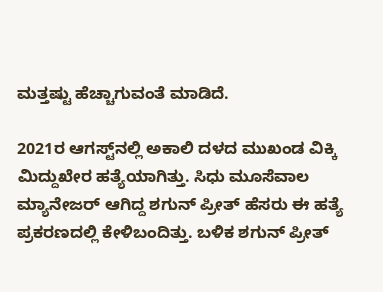ಮತ್ತಷ್ಟು ಹೆಚ್ಚಾಗುವಂತೆ ಮಾಡಿದೆ.

2021ರ ಆಗಸ್ಟ್‌ನಲ್ಲಿ ಅಕಾಲಿ ದಳದ ಮುಖಂಡ ವಿಕ್ಕಿ ಮಿದ್ದುಖೇರ ಹತ್ಯೆಯಾಗಿತ್ತು. ಸಿಧು ಮೂಸೆವಾಲ ಮ್ಯಾನೇಜರ್ ಆಗಿದ್ದ ಶಗುನ್ ಪ್ರೀತ್ ಹೆಸರು ಈ ಹತ್ಯೆ ಪ್ರಕರಣದಲ್ಲಿ ಕೇಳಿಬಂದಿತ್ತು. ಬಳಿಕ ಶಗುನ್ ಪ್ರೀತ್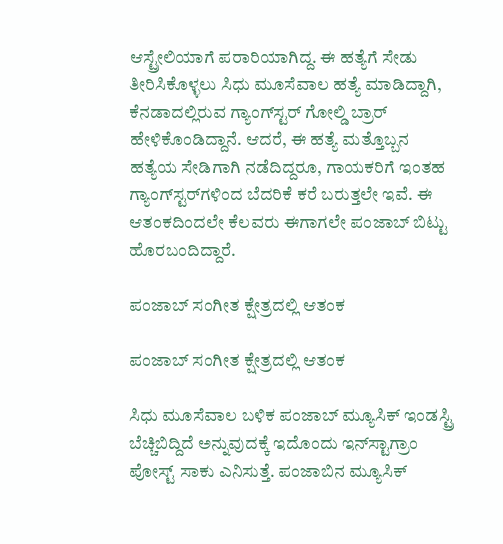ಆಸ್ಟ್ರೇಲಿಯಾಗೆ ಪರಾರಿಯಾಗಿದ್ದ. ಈ ಹತ್ಯೆಗೆ ಸೇಡು ತೀರಿಸಿಕೊಳ್ಳಲು ಸಿಧು ಮೂಸೆವಾಲ ಹತ್ಯೆ ಮಾಡಿದ್ದಾಗಿ, ಕೆನಡಾದಲ್ಲಿರುವ ಗ್ಯಾಂಗ್‌ಸ್ಟರ್ ಗೋಲ್ಡಿ ಬ್ರಾರ್‌ ಹೇಳಿಕೊಂಡಿದ್ದಾನೆ. ಆದರೆ, ಈ ಹತ್ಯೆ ಮತ್ತೊಬ್ಬನ ಹತ್ಯೆಯ ಸೇಡಿಗಾಗಿ ನಡೆದಿದ್ದರೂ, ಗಾಯಕರಿಗೆ ಇಂತಹ ಗ್ಯಾಂಗ್‌ಸ್ಟರ್‌ಗಳಿಂದ ಬೆದರಿಕೆ ಕರೆ ಬರುತ್ತಲೇ ಇವೆ. ಈ ಆತಂಕದಿಂದಲೇ ಕೆಲವರು ಈಗಾಗಲೇ ಪಂಜಾಬ್ ಬಿಟ್ಟು ಹೊರಬಂದಿದ್ದಾರೆ.

ಪಂಜಾಬ್ ಸಂಗೀತ ಕ್ಷೇತ್ರದಲ್ಲಿ ಆತಂಕ

ಪಂಜಾಬ್ ಸಂಗೀತ ಕ್ಷೇತ್ರದಲ್ಲಿ ಆತಂಕ

ಸಿಧು ಮೂಸೆವಾಲ ಬಳಿಕ ಪಂಜಾಬ್ ಮ್ಯೂಸಿಕ್ ಇಂಡಸ್ಟ್ರಿ ಬೆಚ್ಚಿಬಿದ್ದಿದೆ ಅನ್ನುವುದಕ್ಕೆ ಇದೊಂದು ಇನ್‌ಸ್ಟಾಗ್ರಾಂ ಪೋಸ್ಟ್ ಸಾಕು ಎನಿಸುತ್ತೆ. ಪಂಜಾಬಿನ ಮ್ಯೂಸಿಕ್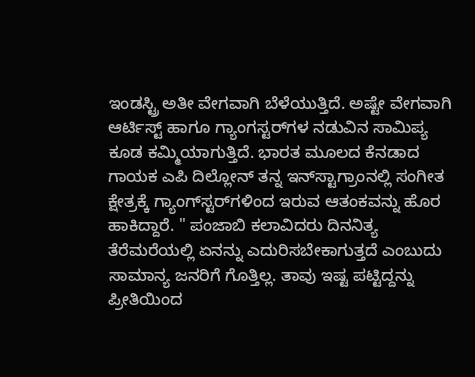ಇಂಡಸ್ಟ್ರಿ ಅತೀ ವೇಗವಾಗಿ ಬೆಳೆಯುತ್ತಿದೆ. ಅಷ್ಟೇ ವೇಗವಾಗಿ ಆರ್ಟಿಸ್ಟ್ ಹಾಗೂ ಗ್ಯಾಂಗಸ್ಟರ್‌ಗಳ ನಡುವಿನ ಸಾಮಿಪ್ಯ ಕೂಡ ಕಮ್ಮಿಯಾಗುತ್ತಿದೆ. ಭಾರತ ಮೂಲದ ಕೆನಡಾದ ಗಾಯಕ ಎಪಿ ದಿಲ್ಲೋನ್ ತನ್ನ ಇನ್‌ಸ್ಟಾಗ್ರಾಂನಲ್ಲಿ ಸಂಗೀತ ಕ್ಷೇತ್ರಕ್ಕೆ ಗ್ಯಾಂಗ್‌ಸ್ಟರ್‌ಗಳಿಂದ ಇರುವ ಆತಂಕವನ್ನು ಹೊರ ಹಾಕಿದ್ದಾರೆ. " ಪಂಜಾಬಿ ಕಲಾವಿದರು ದಿನನಿತ್ಯ ತೆರೆಮರೆಯಲ್ಲಿ ಏನನ್ನು ಎದುರಿಸಬೇಕಾಗುತ್ತದೆ ಎಂಬುದು ಸಾಮಾನ್ಯ ಜನರಿಗೆ ಗೊತ್ತಿಲ್ಲ. ತಾವು ಇಷ್ಟ ಪಟ್ಟಿದ್ದನ್ನು ಪ್ರೀತಿಯಿಂದ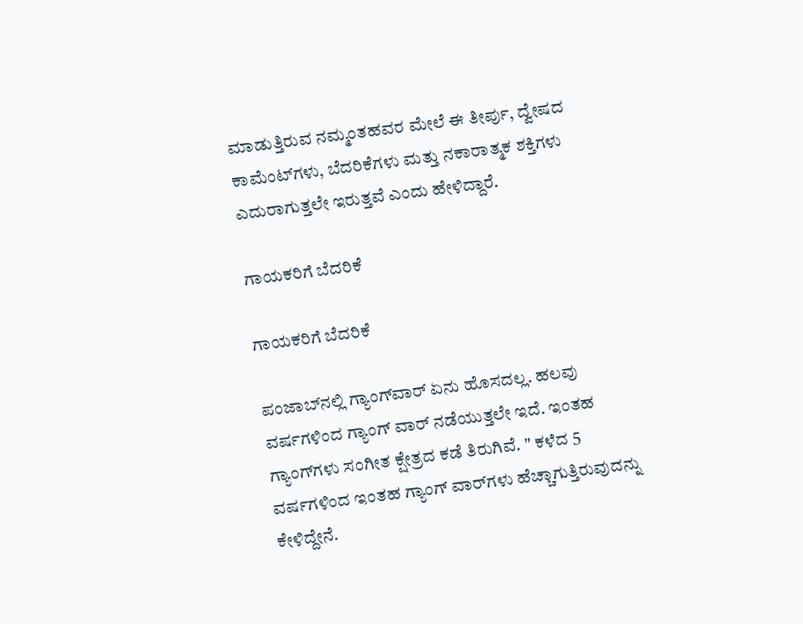ಮಾಡುತ್ತಿರುವ ನಮ್ಮಂತಹವರ ಮೇಲೆ ಈ ತೀರ್ಪು, ದ್ವೇಷದ ಕಾಮೆಂಟ್‌ಗಳು, ಬೆದರಿಕೆಗಳು ಮತ್ತು ನಕಾರಾತ್ಮಕ ಶಕ್ತಿಗಳು ಎದುರಾಗುತ್ತಲೇ ಇರುತ್ತವೆ ಎಂದು ಹೇಳಿದ್ದಾರೆ.

ಗಾಯಕರಿಗೆ ಬೆದರಿಕೆ

ಗಾಯಕರಿಗೆ ಬೆದರಿಕೆ

ಪಂಜಾಬ್‌ನಲ್ಲಿ ಗ್ಯಾಂಗ್‌ವಾರ್ ಏನು ಹೊಸದಲ್ಲ. ಹಲವು ವರ್ಷಗಳಿಂದ ಗ್ಯಾಂಗ್ ವಾರ್ ನಡೆಯುತ್ತಲೇ ಇದೆ. ಇಂತಹ ಗ್ಯಾಂಗ್‌ಗಳು ಸಂಗೀತ ಕ್ಷೇತ್ರದ ಕಡೆ ತಿರುಗಿವೆ. " ಕಳೆದ 5 ವರ್ಷಗಳಿಂದ ಇಂತಹ ಗ್ಯಾಂಗ್‌ ವಾರ್‌ಗಳು ಹೆಚ್ಚಾಗುತ್ತಿರುವುದನ್ನು ಕೇಳಿದ್ದೇನೆ.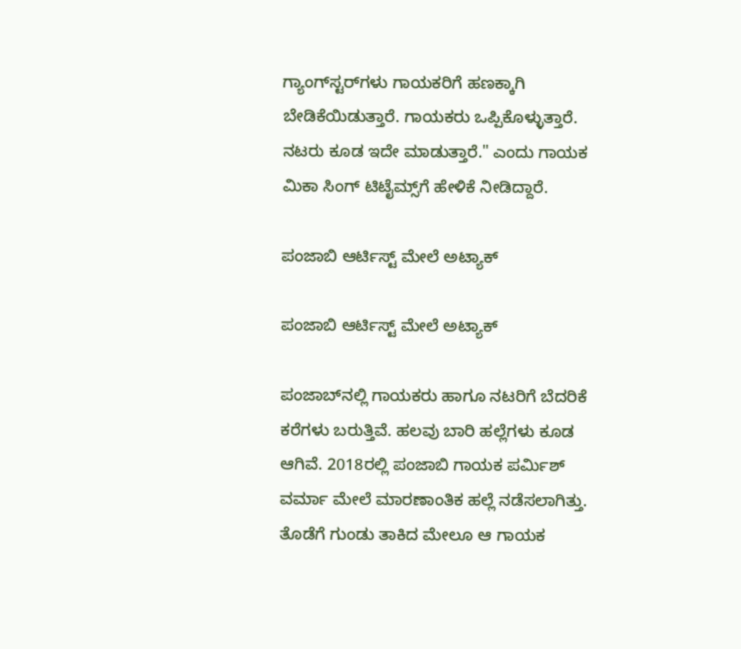ಗ್ಯಾಂಗ್‌ಸ್ಟರ್‌ಗಳು ಗಾಯಕರಿಗೆ ಹಣಕ್ಕಾಗಿ ಬೇಡಿಕೆಯಿಡುತ್ತಾರೆ. ಗಾಯಕರು ಒಪ್ಪಿಕೊಳ್ಳುತ್ತಾರೆ. ನಟರು ಕೂಡ ಇದೇ ಮಾಡುತ್ತಾರೆ." ಎಂದು ಗಾಯಕ ಮಿಕಾ ಸಿಂಗ್ ಟಿಟೈಮ್ಸ್‌ಗೆ ಹೇಳಿಕೆ ನೀಡಿದ್ದಾರೆ.

ಪಂಜಾಬಿ ಆರ್ಟಿಸ್ಟ್ ಮೇಲೆ ಅಟ್ಯಾಕ್

ಪಂಜಾಬಿ ಆರ್ಟಿಸ್ಟ್ ಮೇಲೆ ಅಟ್ಯಾಕ್

ಪಂಜಾಬ್‌ನಲ್ಲಿ ಗಾಯಕರು ಹಾಗೂ ನಟರಿಗೆ ಬೆದರಿಕೆ ಕರೆಗಳು ಬರುತ್ತಿವೆ. ಹಲವು ಬಾರಿ ಹಲ್ಲೆಗಳು ಕೂಡ ಆಗಿವೆ. 2018ರಲ್ಲಿ ಪಂಜಾಬಿ ಗಾಯಕ ಪರ್ಮಿಶ್ ವರ್ಮಾ ಮೇಲೆ ಮಾರಣಾಂತಿಕ ಹಲ್ಲೆ ನಡೆಸಲಾಗಿತ್ತು. ತೊಡೆಗೆ ಗುಂಡು ತಾಕಿದ ಮೇಲೂ ಆ ಗಾಯಕ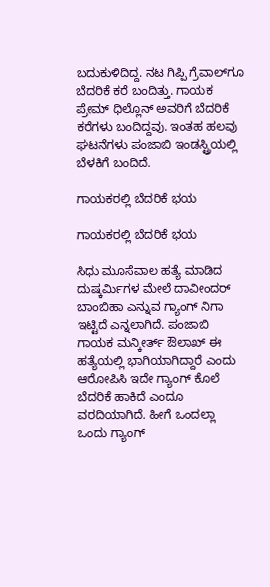ಬದುಕುಳಿದಿದ್ದ. ನಟ ಗಿಪ್ಪಿ ಗ್ರೆವಾಲ್‌ಗೂ ಬೆದರಿಕೆ ಕರೆ ಬಂದಿತ್ತು. ಗಾಯಕ ಪ್ರೇಮ್ ಧಿಲ್ಲೊನ್‌ ಅವರಿಗೆ ಬೆದರಿಕೆ ಕರೆಗಳು ಬಂದಿದ್ದವು. ಇಂತಹ ಹಲವು ಘಟನೆಗಳು ಪಂಜಾಬಿ ಇಂಡಸ್ಟ್ರಿಯಲ್ಲಿ ಬೆಳಕಿಗೆ ಬಂದಿದೆ.

ಗಾಯಕರಲ್ಲಿ ಬೆದರಿಕೆ ಭಯ

ಗಾಯಕರಲ್ಲಿ ಬೆದರಿಕೆ ಭಯ

ಸಿಧು ಮೂಸೆವಾಲ ಹತ್ಯೆ ಮಾಡಿದ ದುಷ್ಕರ್ಮಿಗಳ ಮೇಲೆ ದಾವೀಂದರ್ ಬಾಂಬಿಹಾ ಎನ್ನುವ ಗ್ಯಾಂಗ್ ನಿಗಾ ಇಟ್ಟಿದೆ ಎನ್ನಲಾಗಿದೆ. ಪಂಜಾಬಿ ಗಾಯಕ ಮನ್ಕೀರ್ತ್ ಔಲಾಖ್ ಈ ಹತ್ಯೆಯಲ್ಲಿ ಭಾಗಿಯಾಗಿದ್ದಾರೆ ಎಂದು ಆರೋಪಿಸಿ ಇದೇ ಗ್ಯಾಂಗ್ ಕೊಲೆ ಬೆದರಿಕೆ ಹಾಕಿದೆ ಎಂದೂ ವರದಿಯಾಗಿದೆ. ಹೀಗೆ ಒಂದಲ್ಲಾ ಒಂದು ಗ್ಯಾಂಗ್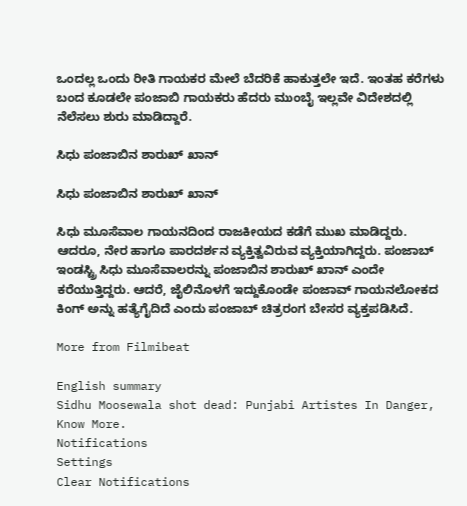ಒಂದಲ್ಲ ಒಂದು ರೀತಿ ಗಾಯಕರ ಮೇಲೆ ಬೆದರಿಕೆ ಹಾಕುತ್ತಲೇ ಇದೆ. ಇಂತಹ ಕರೆಗಳು ಬಂದ ಕೂಡಲೇ ಪಂಜಾಬಿ ಗಾಯಕರು ಹೆದರು ಮುಂಬೈ ಇಲ್ಲವೇ ವಿದೇಶದಲ್ಲಿ ನೆಲೆಸಲು ಶುರು ಮಾಡಿದ್ದಾರೆ.

ಸಿಧು ಪಂಜಾಬಿನ ಶಾರುಖ್ ಖಾನ್

ಸಿಧು ಪಂಜಾಬಿನ ಶಾರುಖ್ ಖಾನ್

ಸಿಧು ಮೂಸೆವಾಲ ಗಾಯನದಿಂದ ರಾಜಕೀಯದ ಕಡೆಗೆ ಮುಖ ಮಾಡಿದ್ದರು. ಆದರೂ, ನೇರ ಹಾಗೂ ಪಾರದರ್ಶನ ವ್ಯಕ್ತಿತ್ವವಿರುವ ವ್ಯಕ್ತಿಯಾಗಿದ್ದರು. ಪಂಜಾಬ್ ಇಂಡಸ್ಟ್ರಿ ಸಿಧು ಮೂಸೆವಾಲರನ್ನು ಪಂಜಾಬಿನ ಶಾರುಖ್ ಖಾನ್ ಎಂದೇ ಕರೆಯುತ್ತಿದ್ದರು. ಆದರೆ, ಜೈಲಿನೊಳಗೆ ಇದ್ದುಕೊಂಡೇ ಪಂಜಾವ್ ಗಾಯನಲೋಕದ ಕಿಂಗ್ ಅನ್ನು ಹತ್ಯೆಗೈದಿದೆ ಎಂದು ಪಂಜಾಬ್ ಚಿತ್ರರಂಗ ಬೇಸರ ವ್ಯಕ್ತಪಡಿಸಿದೆ.

More from Filmibeat

English summary
Sidhu Moosewala shot dead: Punjabi Artistes In Danger, Know More.
Notifications
Settings
Clear Notifications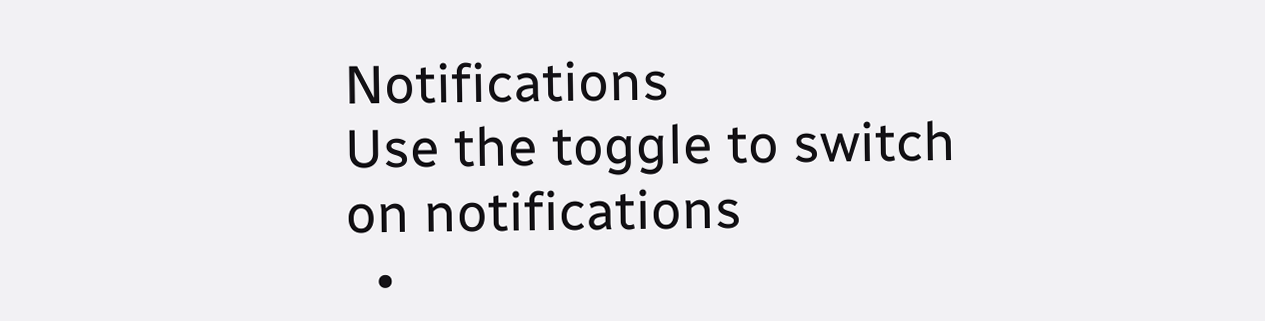Notifications
Use the toggle to switch on notifications
  •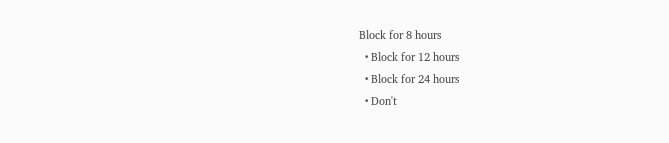Block for 8 hours
  • Block for 12 hours
  • Block for 24 hours
  • Don't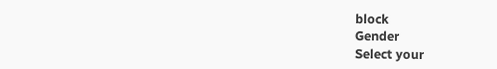block
Gender
Select your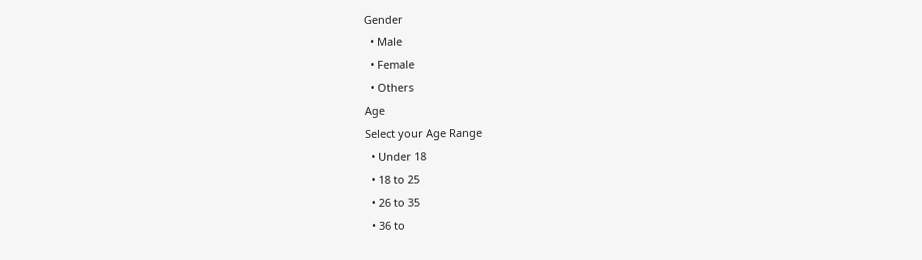Gender
  • Male
  • Female
  • Others
Age
Select your Age Range
  • Under 18
  • 18 to 25
  • 26 to 35
  • 36 to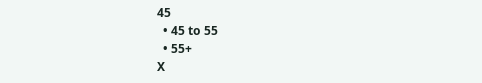45
  • 45 to 55
  • 55+
X